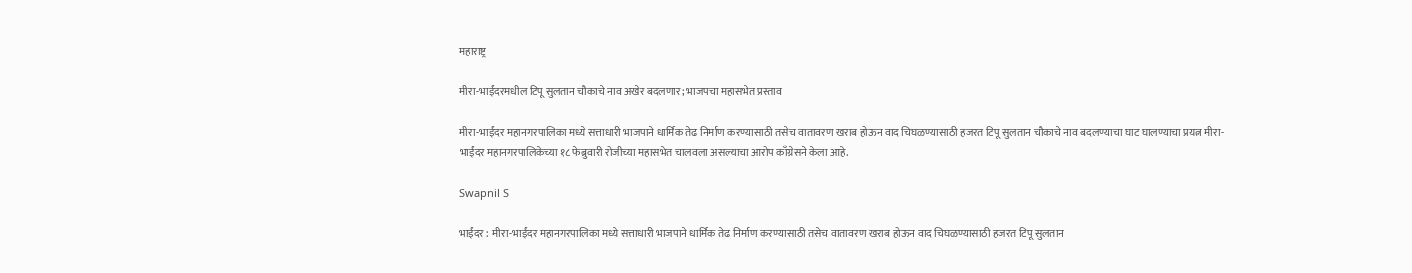महाराष्ट्र

मीरा-भाईंदरमधील टिपू सुलतान चौकाचे नाव अखेर बदलणार; भाजपचा महासभेत प्रस्ताव

मीरा-भाईंदर महानगरपालिका मध्ये सत्ताधारी भाजपाने धार्मिक तेढ निर्माण करण्यासाठी तसेच वातावरण खराब होऊन वाद चिघळण्यासाठी हजरत टिपू सुलतान चौकाचे नाव बदलण्याचा घाट घालण्याचा प्रयत्न मीरा-भाईंदर महानगरपालिकेच्या १८ फेब्रुवारी रोजीच्या महासभेत चालवला असल्याचा आरोप काँग्रेसने केला आहे.

Swapnil S

भाईंदर : मीरा-भाईंदर महानगरपालिका मध्ये सत्ताधारी भाजपाने धार्मिक तेढ निर्माण करण्यासाठी तसेच वातावरण खराब होऊन वाद चिघळण्यासाठी हजरत टिपू सुलतान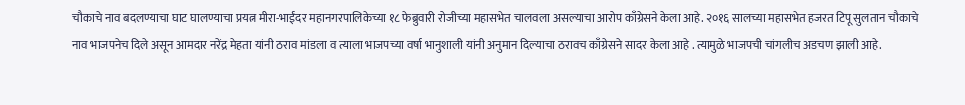चौकाचे नाव बदलण्याचा घाट घालण्याचा प्रयत्न मीरा-भाईंदर महानगरपालिकेच्या १८ फेब्रुवारी रोजीच्या महासभेत चालवला असल्याचा आरोप काँग्रेसने केला आहे. २०१६ सालच्या महासभेत हजरत टिपू सुलतान चौकाचे नाव भाजपनेच दिले असून आमदार नरेंद्र मेहता यांनी ठराव मांडला व त्याला भाजपच्या वर्षा भानुशाली यांनी अनुमान दिल्याचा ठरावच काँग्रेसने सादर केला आहे . त्यामुळे भाजपची चांगलीच अडचण झाली आहे.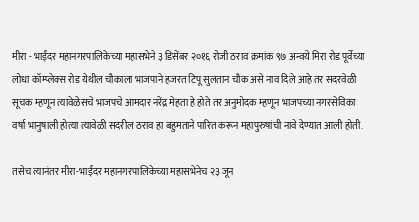मीरा - भाईंदर महानगरपालिकेच्या महासभेने ३ डिसेंबर २०१६ रोजी ठराव क्रमांक ९७ अन्वये मिरा रोड पूर्वेच्या लोधा कॉम्प्लेक्स रोड येथील चौकाला भाजपाने हजरत टिपू सुलतान चौक असे नाव दिले आहे तर सदरवेळी सूचक म्हणून त्यावेळेसचे भाजपचे आमदार नरेंद्र मेहता हे होते तर अनुमोदक म्हणून भाजपच्या नगरसेविका वर्षा भानुषाली होत्या त्यावेळी सदरील ठराव हा बहुमताने पारित करून महापुरुषांची नावे देण्यात आली होती.

तसेच त्यानंतर मीरा-भाईंदर महानगरपालिकेच्या महासभेनेच २३ जून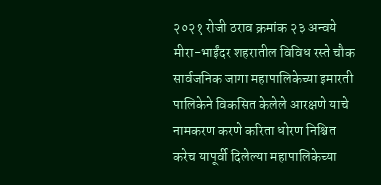२०२१ रोजी ठराव क्रमांक २३ अन्वये मीरा-भाईंदर शहरातील विविध रस्ते चौक सार्वजनिक जागा महापालिकेच्या इमारती पालिकेने विकसित केलेले आरक्षणे याचे नामकरण करणे करिता धोरण निश्चित करेच यापूर्वी दिलेल्या महापालिकेच्या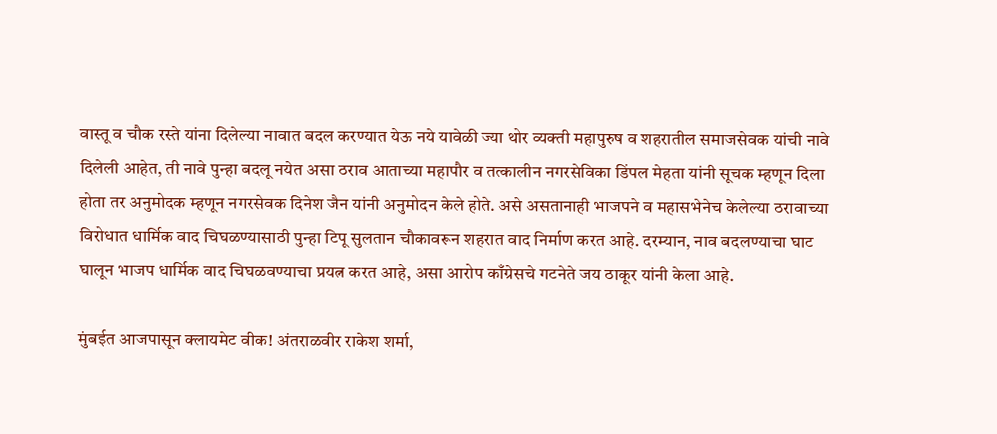वास्तू व चौक रस्ते यांना दिलेल्या नावात बदल करण्यात येऊ नये यावेळी ज्या थोर व्यक्ती महापुरुष व शहरातील समाजसेवक यांची नावे दिलेली आहेत, ती नावे पुन्हा बदलू नयेत असा ठराव आताच्या महापौर व तत्कालीन नगरसेविका डिंपल मेहता यांनी सूचक म्हणून दिला होता तर अनुमोदक म्हणून नगरसेवक दिनेश जैन यांनी अनुमोदन केले होते. असे असतानाही भाजपने व महासभेनेच केलेल्या ठरावाच्या विरोधात धार्मिक वाद चिघळण्यासाठी पुन्हा टिपू सुलतान चौकावरून शहरात वाद निर्माण करत आहे. दरम्यान, नाव बदलण्याचा घाट घालून भाजप धार्मिक वाद चिघळवण्याचा प्रयत्न करत आहे, असा आरोप काँग्रेसचे गटनेते जय ठाकूर यांनी केला आहे.

मुंबईत आजपासून क्लायमेट वीक! अंतराळवीर राकेश शर्मा,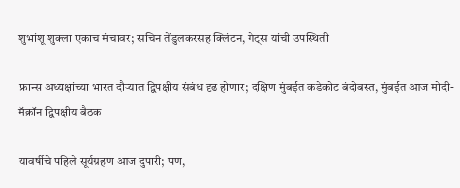शुभांशू शुक्ला एकाच मंचावर; सचिन तेंडुलकरसह क्लिंटन, गेट्स यांची उपस्थिती

फ्रान्स अध्यक्षांच्या भारत दौऱ्यात द्विपक्षीय संबंध दृढ होणार; दक्षिण मुंबईत कडेकोट बंदोबस्त, मुंबईत आज मोदी-मॅक्रॉन द्विपक्षीय बैठक

यावर्षीचे पहिले सूर्यग्रहण आज दुपारी; पण,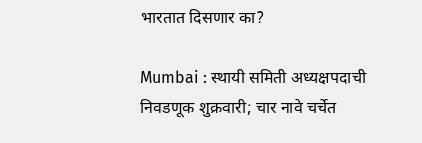भारतात दिसणार का?

Mumbai : स्थायी समिती अध्यक्षपदाची निवडणूक शुक्रवारी; चार नावे चर्चेत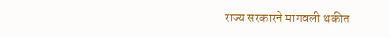राज्य सरकारने मागवली थकीत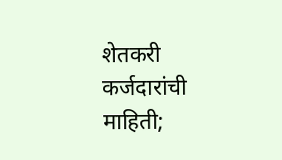शेतकरी कर्जदारांची माहिती;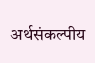अर्थसंकल्पीय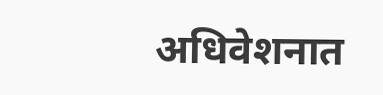अधिवेशनात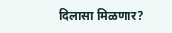दिलासा मिळणार?